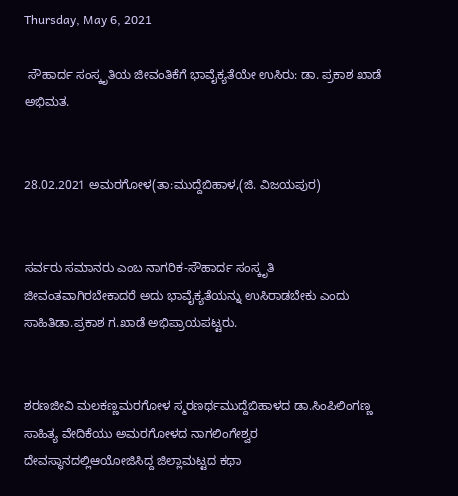Thursday, May 6, 2021

 ಸೌಹಾರ್ದ ಸಂಸ್ಕೃತಿಯ ಜೀವಂತಿಕೆಗೆ ಭಾವೈಕ್ಯತೆಯೇ ಉಸಿರು: ಡಾ. ಪ್ರಕಾಶ ಖಾಡೆ ಅಭಿಮತ.


28.02.2021 ಅಮರಗೋಳ(ತಾ:ಮುದ್ದೆಬಿಹಾಳ,(ಜಿ. ವಿಜಯಪುರ)


ಸರ್ವರು ಸಮಾನರು ಎಂಬ ನಾಗರಿಕ-ಸೌಹಾರ್ದ ಸಂಸ್ಕೃತಿ ಜೀವಂತವಾಗಿರಬೇಕಾದರೆ ಅದು ಭಾವೈಕ್ಯತೆಯನ್ನು ಉಸಿರಾಡಬೇಕು ಎಂದು ಸಾಹಿತಿಡಾ.ಪ್ರಕಾಶ ಗ.ಖಾಡೆ ಅಭಿಪ್ರಾಯಪಟ್ಟರು.


ಶರಣಜೀವಿ ಮಲಕಣ್ಣಮರಗೋಳ ಸ್ಮರಣರ್ಥಮುದ್ದೆಬಿಹಾಳದ ಡಾ.ಸಿಂಪಿಲಿಂಗಣ್ಣ ಸಾಹಿತ್ಯ ವೇದಿಕೆಯು ಅಮರಗೋಳದ ನಾಗಲಿಂಗೇಶ್ವರ ದೇವಸ್ಥಾನದಲ್ಲಿಆಯೋಜಿಸಿದ್ದ ಜಿಲ್ಲಾಮಟ್ಟದ ಕಥಾ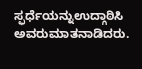ಸ್ಫರ್ಧೆಯನ್ನುಉದ್ಗಾಠಿಸಿ ಅವರುಮಾತನಾಡಿದರು.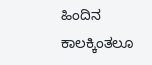ಹಿಂದಿನ ಕಾಲಕ್ಕಿಂತಲೂ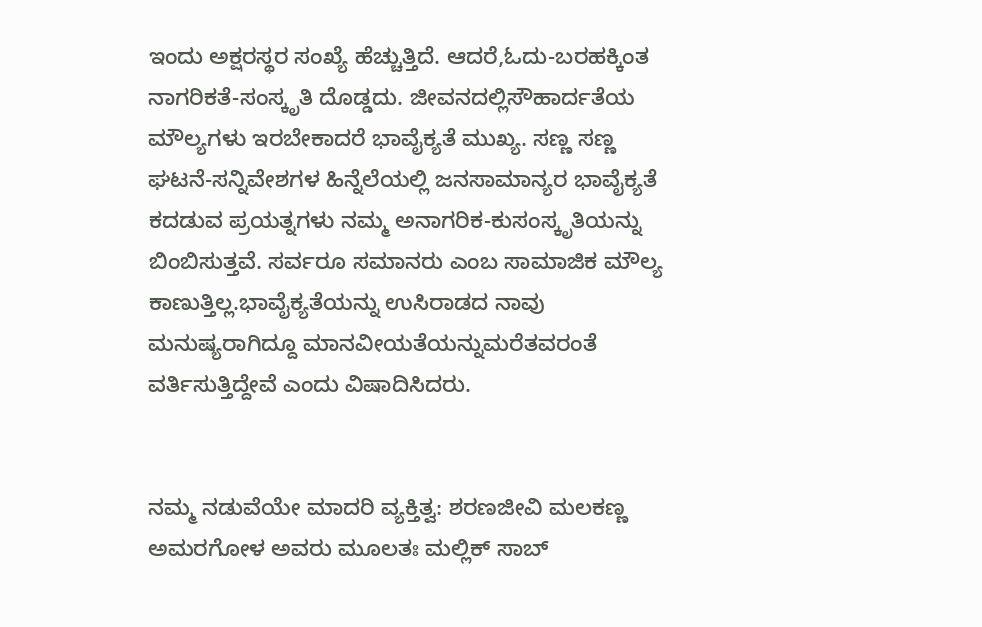ಇಂದು ಅಕ್ಷರಸ್ಥರ ಸಂಖ್ಯೆ ಹೆಚ್ಚುತ್ತಿದೆ. ಆದರೆ,ಓದು-ಬರಹಕ್ಕಿಂತ ನಾಗರಿಕತೆ-ಸಂಸ್ಕೃತಿ ದೊಡ್ಡದು. ಜೀವನದಲ್ಲಿಸೌಹಾರ್ದತೆಯ ಮೌಲ್ಯಗಳು ಇರಬೇಕಾದರೆ ಭಾವೈಕ್ಯತೆ ಮುಖ್ಯ. ಸಣ್ಣ ಸಣ್ಣ ಘಟನೆ-ಸನ್ನಿವೇಶಗಳ ಹಿನ್ನೆಲೆಯಲ್ಲಿ ಜನಸಾಮಾನ್ಯರ ಭಾವೈಕ್ಯತೆ ಕದಡುವ ಪ್ರಯತ್ನಗಳು ನಮ್ಮ ಅನಾಗರಿಕ-ಕುಸಂಸ್ಕೃತಿಯನ್ನು ಬಿಂಬಿಸುತ್ತವೆ. ಸರ್ವರೂ ಸಮಾನರು ಎಂಬ ಸಾಮಾಜಿಕ ಮೌಲ್ಯ ಕಾಣುತ್ತಿಲ್ಲ.ಭಾವೈಕ್ಯತೆಯನ್ನು ಉಸಿರಾಡದ ನಾವು ಮನುಷ್ಯರಾಗಿದ್ದೂ ಮಾನವೀಯತೆಯನ್ನುಮರೆತವರಂತೆ ವರ್ತಿಸುತ್ತಿದ್ದೇವೆ ಎಂದು ವಿಷಾದಿಸಿದರು.


ನಮ್ಮ ನಡುವೆಯೇ ಮಾದರಿ ವ್ಯಕ್ತಿತ್ವ: ಶರಣಜೀವಿ ಮಲಕಣ್ಣ ಅಮರಗೋಳ ಅವರು ಮೂಲತಃ ಮಲ್ಲಿಕ್ ಸಾಬ್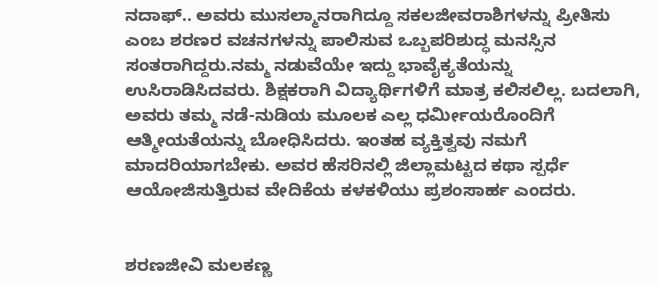ನದಾಫ್.. ಅವರು ಮುಸಲ್ಮಾನರಾಗಿದ್ದೂ ಸಕಲಜೀವರಾಶಿಗಳನ್ನು ಪ್ರೀತಿಸು ಎಂಬ ಶರಣರ ವಚನಗಳನ್ನು ಪಾಲಿಸುವ ಒಬ್ಬಪರಿಶುದ್ಧ ಮನಸ್ಸಿನ ಸಂತರಾಗಿದ್ದರು.ನಮ್ಮ ನಡುವೆಯೇ ಇದ್ದು ಭಾವೈಕ್ಯತೆಯನ್ನು ಉಸಿರಾಡಿಸಿದವರು. ಶಿಕ್ಷಕರಾಗಿ ವಿದ್ಯಾರ್ಥಿಗಳಿಗೆ ಮಾತ್ರ ಕಲಿಸಲಿಲ್ಲ. ಬದಲಾಗಿ, ಅವರು ತಮ್ಮ ನಡೆ-ನುಡಿಯ ಮೂಲಕ ಎಲ್ಲ ಧರ್ಮೀಯರೊಂದಿಗೆ ಆತ್ಮೀಯತೆಯನ್ನು ಬೋಧಿಸಿದರು. ಇಂತಹ ವ್ಯಕ್ತಿತ್ವವು ನಮಗೆ ಮಾದರಿಯಾಗಬೇಕು. ಅವರ ಹೆಸರಿನಲ್ಲಿ ಜಿಲ್ಲಾಮಟ್ಟದ ಕಥಾ ಸ್ಪರ್ಧೆ ಆಯೋಜಿಸುತ್ತಿರುವ ವೇದಿಕೆಯ ಕಳಕಳಿಯು ಪ್ರಶಂಸಾರ್ಹ ಎಂದರು.


ಶರಣಜೀವಿ ಮಲಕಣ್ಣ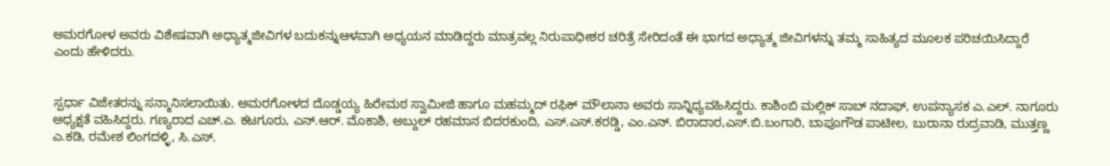ಅಮರಗೋಳ ಅವರು ವಿಶೇಷವಾಗಿ ಅಧ್ಯಾತ್ಮಜೀವಿಗಳ ಬದುಕನ್ನುಆಳವಾಗಿ ಅಧ್ಯಯನ ಮಾಡಿದ್ದರು ಮಾತ್ರವಲ್ಲ ನಿರುಪಾಧೀಶರ ಚರಿತ್ರೆ ಸೇರಿದಂತೆ ಈ ಭಾಗದ ಅಧ್ಯಾತ್ಮ ಜೀವಿಗಳನ್ನು ತಮ್ಮ ಸಾಹಿತ್ಯದ ಮೂಲಕ ಪರಿಚಯಿಸಿದ್ದಾರೆ ಎಂದು ಹೇಳಿದರು.


ಸ್ಪರ್ಧಾ ವಿಜೇತರನ್ನು ಸನ್ಮಾನಿಸಲಾಯಿತು. ಅಮರಗೋಳದ ದೊಡ್ಡಯ್ಯ ಹಿರೇಮಠ ಸ್ವಾಮೀಜಿ ಹಾಗೂ ಮಹಮ್ಮದ್ ರಫಿಕ್ ಮೌಲಾನಾ ಅವರು ಸಾನ್ನಿಧ್ಯವಹಿಸಿದ್ದರು. ಕಾಶಿಂಬಿ ಮಲ್ಲಿಕ್ ಸಾಬ್ ನದಾಫ್, ಉಪನ್ಯಾಸಕ ಎ.ಎಲ್. ನಾಗೂರು ಅಧ್ಯಕ್ಷತೆ ವಹಿಸಿದ್ದರು. ಗಣ್ಯರಾದ ಎಚ್.ಎ. ಕಟಗೂರು, ಎನ್.ಆರ್. ಮೊಕಾಶಿ, ಅಬ್ದುಲ್ ರಹಮಾನ ಬಿದರಕುಂದಿ, ಎಸ್.ಎಸ್.ಕರಡ್ಡಿ, ಎಂ.ಎನ್. ಬಿರಾದಾರ,ಎಸ್.ಬಿ.ಬಂಗಾರಿ, ಬಾಪೂಗೌಡ ಪಾಟೀಲ, ಬುರಾನಾ ರುದ್ರವಾಡಿ, ಮುತ್ತಣ್ಣ ಎ.ಕಡಿ, ರಮೇಶ ಲಿಂಗದಳ್ಳಿ, ಸಿ.ಎಸ್.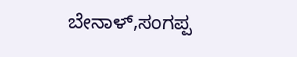ಬೇನಾಳ್,ಸಂಗಪ್ಪ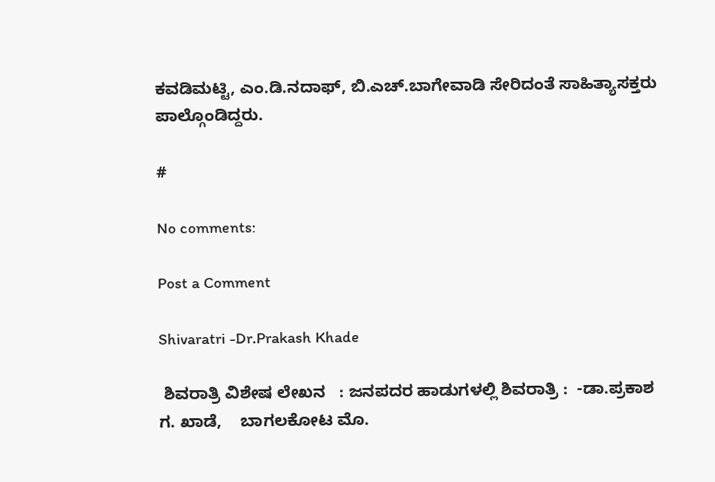ಕವಡಿಮಟ್ಟಿ, ಎಂ.ಡಿ.ನದಾಫ್, ಬಿ.ಎಚ್.ಬಾಗೇವಾಡಿ ಸೇರಿದಂತೆ ಸಾಹಿತ್ಯಾಸಕ್ತರು ಪಾಲ್ಗೊಂಡಿದ್ದರು.

#

No comments:

Post a Comment

Shivaratri -Dr.Prakash Khade

 ಶಿವರಾತ್ರಿ ವಿಶೇಷ ಲೇಖನ   : ಜನಪದರ ಹಾಡುಗಳಲ್ಲಿ ಶಿವರಾತ್ರಿ :  -ಡಾ.ಪ್ರಕಾಶ ಗ. ಖಾಡೆ,    ಬಾಗಲಕೋಟ ಮೊ.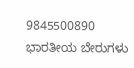9845500890    ಭಾರತೀಯ ಬೇರುಗಳು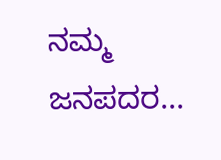ನಮ್ಮ ಜನಪದರ...